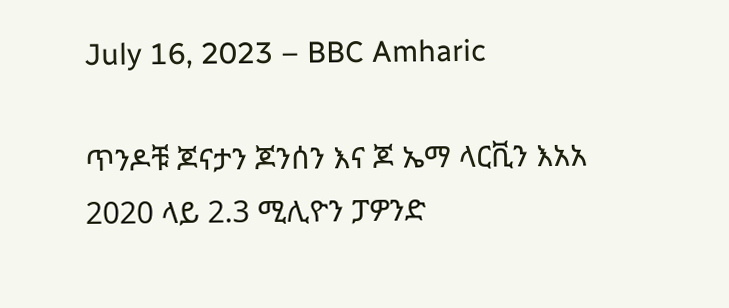July 16, 2023 – BBC Amharic

ጥንዶቹ ጆናታን ጆንሰን እና ጆ ኤማ ላርቪን እአአ 2020 ላይ 2.3 ሚሊዮን ፓዎንድ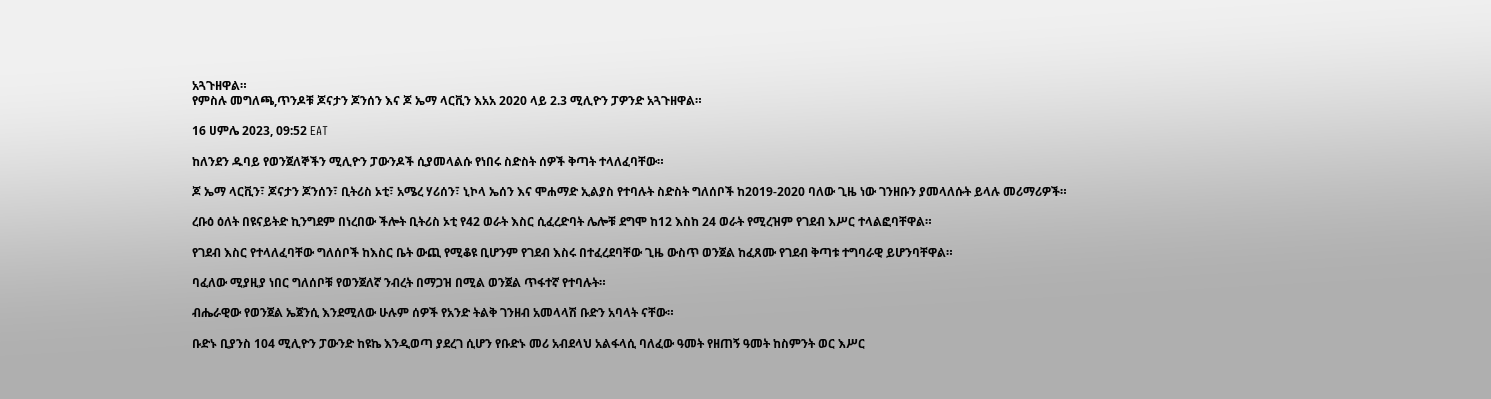አጓጉዘዋል።
የምስሉ መግለጫ,ጥንዶቹ ጆናታን ጆንሰን እና ጆ ኤማ ላርቪን እአአ 2020 ላይ 2.3 ሚሊዮን ፓዎንድ አጓጉዘዋል።

16 ሀምሌ 2023, 09:52 EAT

ከለንደን ዱባይ የወንጀለኞችን ሚሊዮን ፓውንዶች ሲያመላልሱ የነበሩ ስድስት ሰዎች ቅጣት ተላለፈባቸው።

ጆ ኤማ ላርቪን፣ ጆናታን ጆንሰን፣ ቢትሪስ ኦቲ፣ አሜረ ሃሪሰን፣ ኒኮላ ኤሰን እና ሞሐማድ ኢልያስ የተባሉት ስድስት ግለሰቦች ከ2019-2020 ባለው ጊዜ ነው ገንዘቡን ያመላለሱት ይላሉ መሪማሪዎች።

ረቡዕ ዕለት በዩናይትድ ኪንግደም በነረበው ችሎት ቢትሪስ ኦቲ የ42 ወራት እስር ሲፈረድባት ሌሎቹ ደግሞ ከ12 እስከ 24 ወራት የሚረዝም የገደብ እሥር ተላልፎባቸዋል።

የገደብ እስር የተላለፈባቸው ግለሰቦች ከእስር ቤት ውጪ የሚቆዩ ቢሆንም የገደብ እስሩ በተፈረደባቸው ጊዜ ውስጥ ወንጀል ከፈጸሙ የገደብ ቅጣቱ ተግባራዊ ይሆንባቸዋል።

ባፈለው ሚያዚያ ነበር ግለሰቦቹ የወንጀለኛ ንብረት በማጋዝ በሚል ወንጀል ጥፋተኛ የተባሉት።

ብሔራዊው የወንጀል ኤጀንሲ እንደሚለው ሁሉም ሰዎች የአንድ ትልቅ ገንዘብ አመላላሽ ቡድን አባላት ናቸው።

ቡድኑ ቢያንስ 104 ሚሊዮን ፓውንድ ከዩኬ እንዲወጣ ያደረገ ሲሆን የቡድኑ መሪ አብደላህ አልፋላሲ ባለፈው ዓመት የዘጠኝ ዓመት ከስምንት ወር እሥር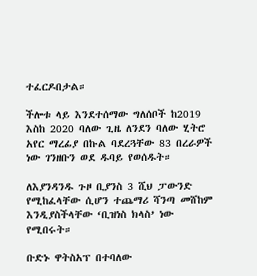ተፈርዶበታል።

ችሎቱ ላይ እንደተሰማው ግለሰቦች ከ2019 እስከ 2020 ባለው ጊዜ ለንደን ባለው ሂትሮ አየር ማረፊያ በኩል ባደረጓቸው 83 በረራዎች ነው ገንዘቡን ወደ ዱባይ የወሰዱት።

ለእያንዳንዱ ጉዞ ቢያንስ 3 ሺህ ፓውንድ የሚከፈላቸው ሲሆን ተጨማሪ ሻንጣ መሸከም እንዲያስችላቸው ‘ቢዝነስ ክላስ’ ነው የሚበሩት።

ቡድኑ ዋትስአፕ በተባለው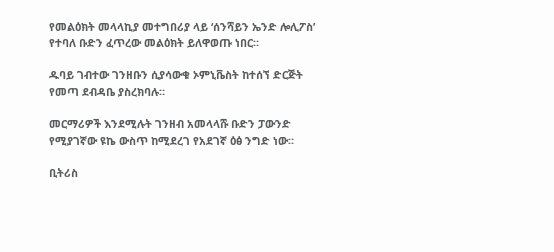የመልዕክት መላላኪያ መተግበሪያ ላይ ‘ሰንሻይን ኤንድ ሎሊፖስ’ የተባለ ቡድን ፈጥረው መልዕክት ይለዋወጡ ነበር።

ዱባይ ገብተው ገንዘቡን ሲያሳውቁ ኦምኒቬስት ከተሰኘ ድርጅት የመጣ ደብዳቤ ያስረክባሉ።

መርማሪዎች እንደሚሉት ገንዘብ አመላላሹ ቡድን ፓውንድ የሚያገኛው ዩኬ ውስጥ ከሚደረገ የአደገኛ ዕፅ ንግድ ነው።

ቢትሪስ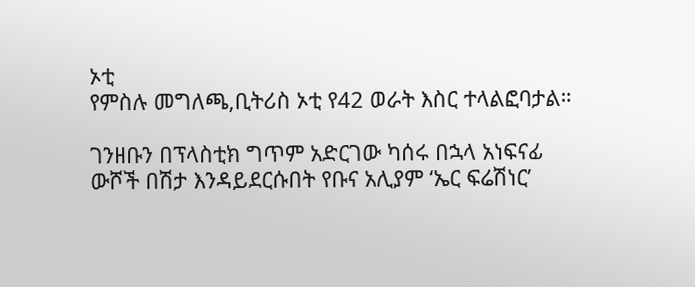ኦቲ
የምስሉ መግለጫ,ቢትሪስ ኦቲ የ42 ወራት እስር ተላልፎባታል።

ገንዘቡን በፕላስቲክ ግጥም አድርገው ካሰሩ በኋላ አነፍናፊ ውሾች በሽታ እንዳይደርሱበት የቡና አሊያም ‘ኤር ፍሬሽነር’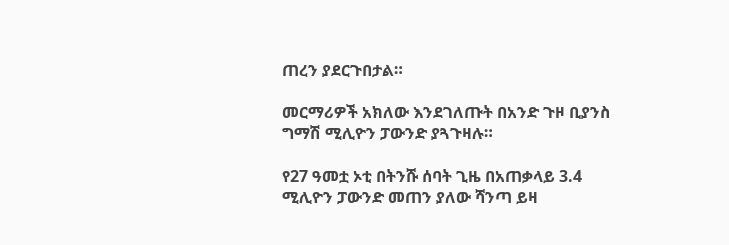ጠረን ያደርጉበታል።

መርማሪዎች አክለው እንደገለጡት በአንድ ጉዞ ቢያንስ ግማሽ ሚሊዮን ፓውንድ ያጓጉዛሉ።

የ27 ዓመቷ ኦቲ በትንሹ ሰባት ጊዜ በአጠቃላይ 3.4 ሚሊዮን ፓውንድ መጠን ያለው ሻንጣ ይዛ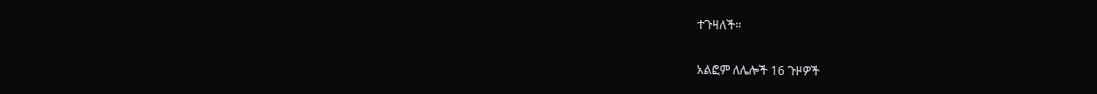ተጉዛለች።

አልፎም ለሌሎች 16 ጉዞዎች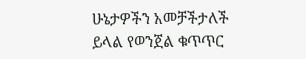ሁኔታዎችን አመቻችታለች ይላል የወንጀል ቁጥጥር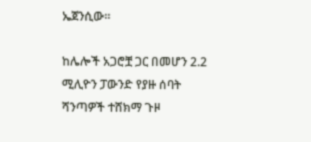ኤጀንሲው።

ከሌሎች አጋሮቿ ጋር በመሆን 2.2 ሚሊዮን ፓውንድ የያዙ ሰባት ሻንጣዎች ተሸክማ ጉዞ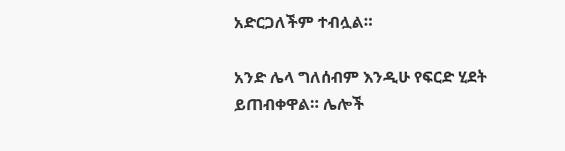አድርጋለችም ተብሏል።

አንድ ሌላ ግለሰብም እንዲሁ የፍርድ ሂደት ይጠብቀዋል። ሌሎች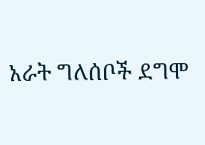አራት ግለሰቦች ደግሞ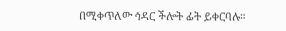በሚቀጥለው ኅዳር ችሎት ፊት ይቀርባሉ።